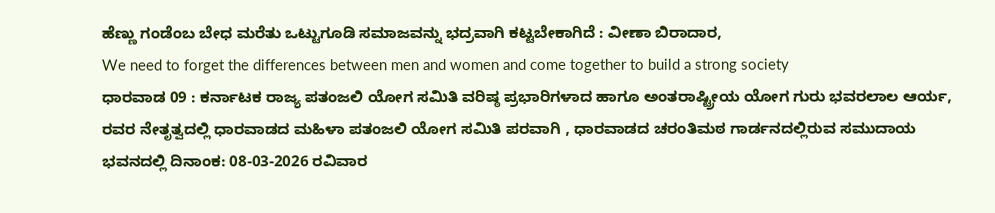ಹೆಣ್ಣು ಗಂಡೆಂಬ ಬೇಧ ಮರೆತು ಒಟ್ಟುಗೂಡಿ ಸಮಾಜವನ್ನು ಭದ್ರವಾಗಿ ಕಟ್ಟಬೇಕಾಗಿದೆ : ವೀಣಾ ಬಿರಾದಾರ,
We need to forget the differences between men and women and come together to build a strong society
ಧಾರವಾಡ 09 : ಕರ್ನಾಟಕ ರಾಜ್ಯ ಪತಂಜಲಿ ಯೋಗ ಸಮಿತಿ ವರಿಷ್ಠ ಪ್ರಭಾರಿಗಳಾದ ಹಾಗೂ ಅಂತರಾಷ್ಟ್ರೀಯ ಯೋಗ ಗುರು ಭವರಲಾಲ ಆರ್ಯ, ರವರ ನೇತೃತ್ವದಲ್ಲಿ ಧಾರವಾಡದ ಮಹಿಳಾ ಪತಂಜಲಿ ಯೋಗ ಸಮಿತಿ ಪರವಾಗಿ , ಧಾರವಾಡದ ಚರಂತಿಮಠ ಗಾರ್ಡನದಲ್ಲಿರುವ ಸಮುದಾಯ ಭವನದಲ್ಲಿ ದಿನಾಂಕ: 08-03-2026 ರವಿವಾರ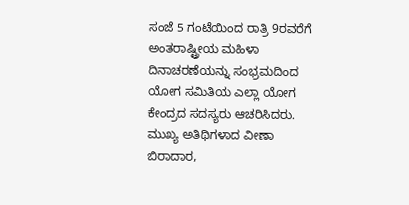ಸಂಜೆ 5 ಗಂಟೆಯಿಂದ ರಾತ್ರಿ 9ರವರೆಗೆ ಅಂತರಾಷ್ಟ್ರೀಯ ಮಹಿಳಾ ದಿನಾಚರಣೆಯನ್ನು ಸಂಭ್ರಮದಿಂದ ಯೋಗ ಸಮಿತಿಯ ಎಲ್ಲಾ ಯೋಗ ಕೇಂದ್ರದ ಸದಸ್ಯರು ಆಚರಿಸಿದರು. ಮುಖ್ಯ ಅತಿಥಿಗಳಾದ ವೀಣಾ ಬಿರಾದಾರ,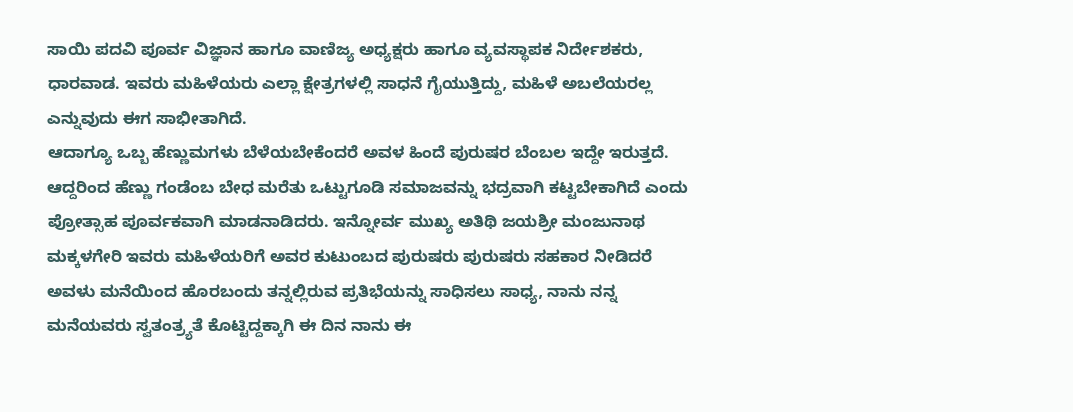ಸಾಯಿ ಪದವಿ ಪೂರ್ವ ವಿಜ್ಞಾನ ಹಾಗೂ ವಾಣಿಜ್ಯ ಅಧ್ಯಕ್ಷರು ಹಾಗೂ ವ್ಯವಸ್ಥಾಪಕ ನಿರ್ದೇಶಕರು, ಧಾರವಾಡ. ಇವರು ಮಹಿಳೆಯರು ಎಲ್ಲಾ ಕ್ಷೇತ್ರಗಳಲ್ಲಿ ಸಾಧನೆ ಗೈಯುತ್ತಿದ್ದು, ಮಹಿಳೆ ಅಬಲೆಯರಲ್ಲ ಎನ್ನುವುದು ಈಗ ಸಾಭೀತಾಗಿದೆ.
ಆದಾಗ್ಯೂ ಒಬ್ಬ ಹೆಣ್ಣುಮಗಳು ಬೆಳೆಯಬೇಕೆಂದರೆ ಅವಳ ಹಿಂದೆ ಪುರುಷರ ಬೆಂಬಲ ಇದ್ದೇ ಇರುತ್ತದೆ. ಆದ್ದರಿಂದ ಹೆಣ್ಣು ಗಂಡೆಂಬ ಬೇಧ ಮರೆತು ಒಟ್ಟುಗೂಡಿ ಸಮಾಜವನ್ನು ಭದ್ರವಾಗಿ ಕಟ್ಟಬೇಕಾಗಿದೆ ಎಂದು ಪ್ರೋತ್ಸಾಹ ಪೂರ್ವಕವಾಗಿ ಮಾಡನಾಡಿದರು. ಇನ್ನೋರ್ವ ಮುಖ್ಯ ಅತಿಥಿ ಜಯಶ್ರೀ ಮಂಜುನಾಥ ಮಕ್ಕಳಗೇರಿ ಇವರು ಮಹಿಳೆಯರಿಗೆ ಅವರ ಕುಟುಂಬದ ಪುರುಷರು ಪುರುಷರು ಸಹಕಾರ ನೀಡಿದರೆ ಅವಳು ಮನೆಯಿಂದ ಹೊರಬಂದು ತನ್ನಲ್ಲಿರುವ ಪ್ರತಿಭೆಯನ್ನು ಸಾಧಿಸಲು ಸಾಧ್ಯ, ನಾನು ನನ್ನ ಮನೆಯವರು ಸ್ವತಂತ್ರ್ಯತೆ ಕೊಟ್ಟಿದ್ದಕ್ಕಾಗಿ ಈ ದಿನ ನಾನು ಈ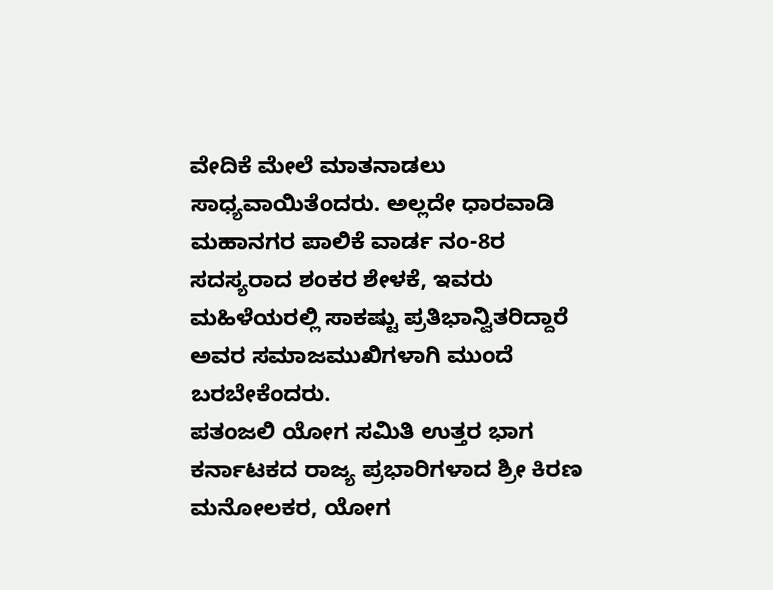ವೇದಿಕೆ ಮೇಲೆ ಮಾತನಾಡಲು ಸಾಧ್ಯವಾಯಿತೆಂದರು. ಅಲ್ಲದೇ ಧಾರವಾಡಿ ಮಹಾನಗರ ಪಾಲಿಕೆ ವಾರ್ಡ ನಂ-8ರ ಸದಸ್ಯರಾದ ಶಂಕರ ಶೇಳಕೆ, ಇವರು ಮಹಿಳೆಯರಲ್ಲಿ ಸಾಕಷ್ಟು ಪ್ರತಿಭಾನ್ವಿತರಿದ್ದಾರೆ ಅವರ ಸಮಾಜಮುಖಿಗಳಾಗಿ ಮುಂದೆ ಬರಬೇಕೆಂದರು.
ಪತಂಜಲಿ ಯೋಗ ಸಮಿತಿ ಉತ್ತರ ಭಾಗ ಕರ್ನಾಟಕದ ರಾಜ್ಯ ಪ್ರಭಾರಿಗಳಾದ ಶ್ರೀ ಕಿರಣ ಮನೋಲಕರ, ಯೋಗ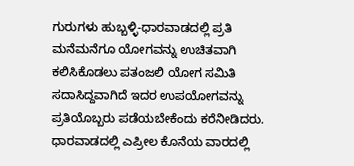ಗುರುಗಳು ಹುಬ್ಬಳ್ಳಿ-ಧಾರವಾಡದಲ್ಲಿ ಪ್ರತಿ ಮನೆಮನೆಗೂ ಯೋಗವನ್ನು ಉಚಿತವಾಗಿ ಕಲಿಸಿಕೊಡಲು ಪತಂಜಲಿ ಯೋಗ ಸಮಿತಿ ಸದಾಸಿದ್ದವಾಗಿದೆ ಇದರ ಉಪಯೋಗವನ್ನು ಪ್ರತಿಯೊಬ್ಬರು ಪಡೆಯಬೇಕೆಂದು ಕರೆನೀಡಿದರು. ಧಾರವಾಡದಲ್ಲಿ ಎಪ್ರೀಲ ಕೊನೆಯ ವಾರದಲ್ಲಿ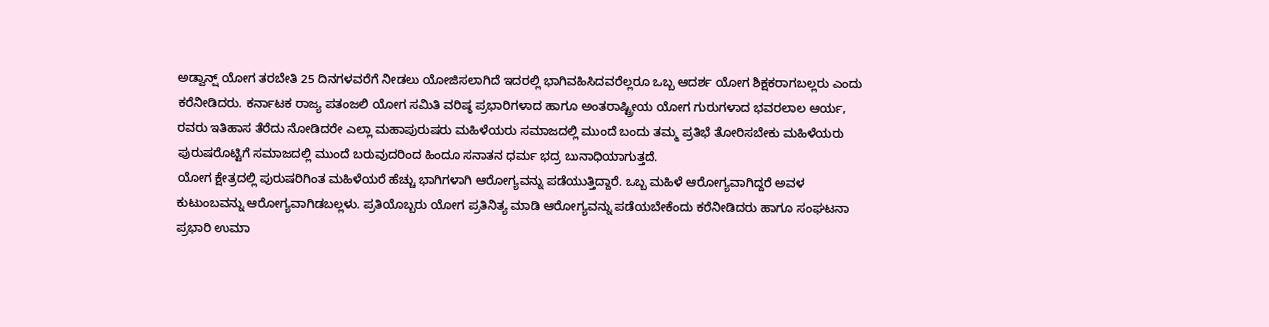ಅಡ್ವಾನ್ಷ್ ಯೋಗ ತರಬೇತಿ 25 ದಿನಗಳವರೆಗೆ ನೀಡಲು ಯೋಜಿಸಲಾಗಿದೆ ಇದರಲ್ಲಿ ಭಾಗಿವಹಿಸಿದವರೆಲ್ಲರೂ ಒಬ್ಬ ಆದರ್ಶ ಯೋಗ ಶಿಕ್ಷಕರಾಗಬಲ್ಲರು ಎಂದು ಕರೆನೀಡಿದರು. ಕರ್ನಾಟಕ ರಾಜ್ಯ ಪತಂಜಲಿ ಯೋಗ ಸಮಿತಿ ವರಿಷ್ಠ ಪ್ರಭಾರಿಗಳಾದ ಹಾಗೂ ಅಂತರಾಷ್ಟ್ರೀಯ ಯೋಗ ಗುರುಗಳಾದ ಭವರಲಾಲ ಆರ್ಯ, ರವರು ಇತಿಹಾಸ ತೆರೆದು ನೋಡಿದರೇ ಎಲ್ಲಾ ಮಹಾಪುರುಷರು ಮಹಿಳೆಯರು ಸಮಾಜದಲ್ಲಿ ಮುಂದೆ ಬಂದು ತಮ್ಮ ಪ್ರತಿಭೆ ತೋರಿಸಬೇಕು ಮಹಿಳೆಯರು ಪುರುಷರೊಟ್ಟಿಗೆ ಸಮಾಜದಲ್ಲಿ ಮುಂದೆ ಬರುವುದರಿಂದ ಹಿಂದೂ ಸನಾತನ ಧರ್ಮ ಭದ್ರ ಬುನಾಧಿಯಾಗುತ್ತದೆ.
ಯೋಗ ಕ್ಷೇತ್ರದಲ್ಲಿ ಪುರುಷರಿಗಿಂತ ಮಹಿಳೆಯರೆ ಹೆಚ್ಚು ಭಾಗಿಗಳಾಗಿ ಆರೋಗ್ಯವನ್ನು ಪಡೆಯುತ್ತಿದ್ದಾರೆ. ಒಬ್ಬ ಮಹಿಳೆ ಆರೋಗ್ಯವಾಗಿದ್ದರೆ ಅವಳ ಕುಟುಂಬವನ್ನು ಆರೋಗ್ಯವಾಗಿಡಬಲ್ಲಳು. ಪ್ರತಿಯೊಬ್ಬರು ಯೋಗ ಪ್ರತಿನಿತ್ಯ ಮಾಡಿ ಆರೋಗ್ಯವನ್ನು ಪಡೆಯಬೇಕೆಂದು ಕರೆನೀಡಿದರು ಹಾಗೂ ಸಂಘಟನಾ ಪ್ರಭಾರಿ ಉಮಾ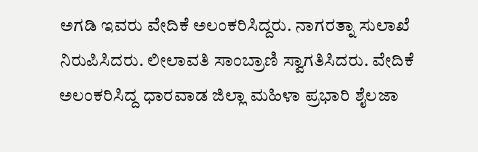ಅಗಡಿ ಇವರು ವೇದಿಕೆ ಅಲಂಕರಿಸಿದ್ದರು. ನಾಗರತ್ನಾ ಸುಲಾಖೆ ನಿರುಪಿಸಿದರು. ಲೀಲಾವತಿ ಸಾಂಬ್ರಾಣಿ ಸ್ವಾಗತಿಸಿದರು. ವೇದಿಕೆ ಅಲಂಕರಿಸಿದ್ದ ಧಾರವಾಡ ಜಿಲ್ಲಾ ಮಹಿಳಾ ಪ್ರಭಾರಿ ಶೈಲಜಾ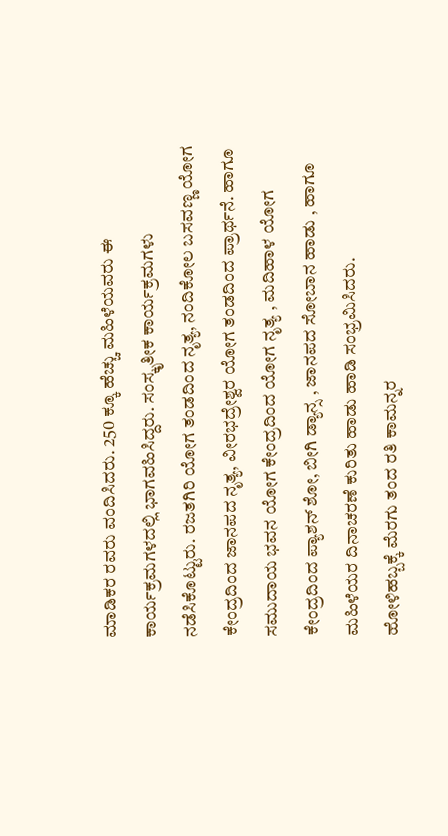ಮಾಡಿಕರ ರವರು ವಂದಿಸಿದರು. 250 ಕ್ಕೂ ಹೆಚ್ಚು ಮಹಿಳೆಯವರು ಈ ಕಾರ್ಯಕ್ರಮಗಳದಲ್ಲಿ ಭಾಗವಹಿಸಿದ್ದರು. ಸಂಸ್ಕೃತೀಕ ಕಾರ್ಯಕ್ರಮಗಳು ನಡೆಸಿಕೊಟ್ಟುರು. ರಜತಗಿರಿ ಯೋಗ ತಂಡದಿಂದ ನೃತ್ಯ, ನಂದಿಕೋಲ ಬಸವಣ್ಣ ಯೋಗ ಕೇಂದ್ರದಿಂದ ಜಾನಪದ ನೃತ್ಯ, ವೀರಭದ್ರೇಶ್ವರ ಯೋಗ ತಂಡದಿಂದ ಪ್ರಾರ್ಥನೆ. ಹಾಗೂ ಸಮುದಾಯ ಭವನ ಯೋಗ ಕೇಂದ್ರದಿಂದ ಯೋಗ ನೃತ್ಯ , ಮದಿಹಾಳ ಯೋಗ ಕೇಂದ್ರದಿಂದ ಪ್ಯಾಶನ್ ಶೋ, ಬೀಗಿ ಡ್ಯಾನ್ಸ , ಜಾನಪದ ಸೋಬಾನ ಹಾಡು , ಹಾಗೂ ಮಹಿಳೆಯರ ದಿನಾಚರಣೆ ಕುರಿತು ಹಾಡು ಹಾಡಿ ಸಂಭ್ರಮಿಸಿದರು.
ಹೋಳಿಹಬ್ಬಕ್ಕೆ ಮೆರಗು ತಂದ ರತಿ ಕಾಮನ್ನರ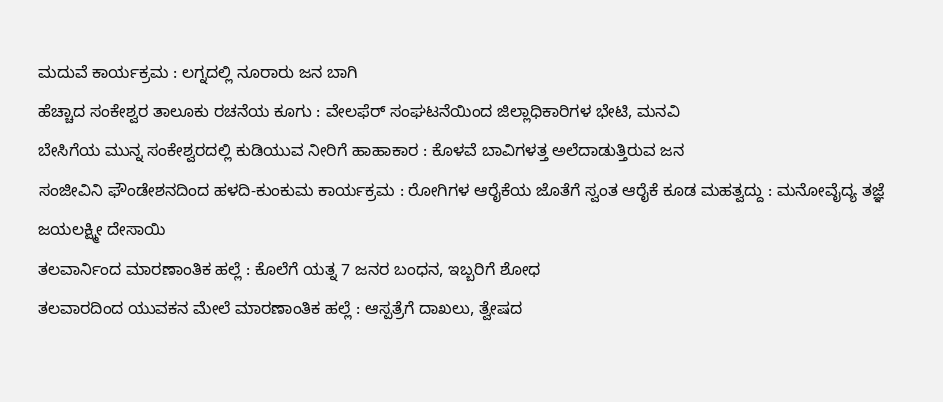ಮದುವೆ ಕಾರ್ಯಕ್ರಮ : ಲಗ್ನದಲ್ಲಿ ನೂರಾರು ಜನ ಬಾಗಿ
ಹೆಚ್ಚಾದ ಸಂಕೇಶ್ವರ ತಾಲೂಕು ರಚನೆಯ ಕೂಗು : ವೇಲಫೆರ್ ಸಂಘಟನೆಯಿಂದ ಜಿಲ್ಲಾಧಿಕಾರಿಗಳ ಭೇಟಿ, ಮನವಿ
ಬೇಸಿಗೆಯ ಮುನ್ನ ಸಂಕೇಶ್ವರದಲ್ಲಿ ಕುಡಿಯುವ ನೀರಿಗೆ ಹಾಹಾಕಾರ : ಕೊಳವೆ ಬಾವಿಗಳತ್ತ ಅಲೆದಾಡುತ್ತಿರುವ ಜನ
ಸಂಜೀವಿನಿ ಫೌಂಡೇಶನದಿಂದ ಹಳದಿ-ಕುಂಕುಮ ಕಾರ್ಯಕ್ರಮ : ರೋಗಿಗಳ ಆರೈಕೆಯ ಜೊತೆಗೆ ಸ್ವಂತ ಆರೈಕೆ ಕೂಡ ಮಹತ್ವದ್ದು : ಮನೋವೈದ್ಯ ತಜ್ಞೆ ಜಯಲಕ್ಷ್ಮೀ ದೇಸಾಯಿ
ತಲವಾರ್ನಿಂದ ಮಾರಣಾಂತಿಕ ಹಲ್ಲೆ : ಕೊಲೆಗೆ ಯತ್ನ 7 ಜನರ ಬಂಧನ, ಇಬ್ಬರಿಗೆ ಶೋಧ
ತಲವಾರದಿಂದ ಯುವಕನ ಮೇಲೆ ಮಾರಣಾಂತಿಕ ಹಲ್ಲೆ : ಆಸ್ಪತ್ರೆಗೆ ದಾಖಲು, ತ್ವೇಷದ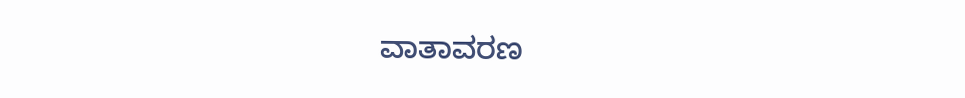ವಾತಾವರಣ